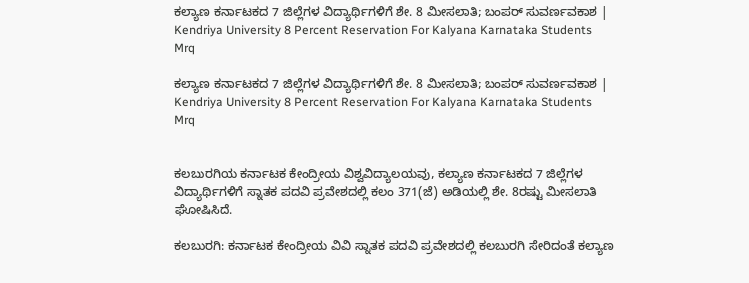ಕಲ್ಯಾಣ ಕರ್ನಾಟಕದ 7 ಜಿಲ್ಲೆಗಳ ವಿದ್ಯಾರ್ಥಿಗಳಿಗೆ ಶೇ. 8 ಮೀಸಲಾತಿ; ಬಂಪರ್ ಸುವರ್ಣವಕಾಶ | Kendriya University 8 Percent Reservation For Kalyana Karnataka Students Mrq

ಕಲ್ಯಾಣ ಕರ್ನಾಟಕದ 7 ಜಿಲ್ಲೆಗಳ ವಿದ್ಯಾರ್ಥಿಗಳಿಗೆ ಶೇ. 8 ಮೀಸಲಾತಿ; ಬಂಪರ್ ಸುವರ್ಣವಕಾಶ | Kendriya University 8 Percent Reservation For Kalyana Karnataka Students Mrq


ಕಲಬುರಗಿಯ ಕರ್ನಾಟಕ ಕೇಂದ್ರೀಯ ವಿಶ್ವವಿದ್ಯಾಲಯವು, ಕಲ್ಯಾಣ ಕರ್ನಾಟಕದ 7 ಜಿಲ್ಲೆಗಳ ವಿದ್ಯಾರ್ಥಿಗಳಿಗೆ ಸ್ನಾತಕ ಪದವಿ ಪ್ರವೇಶದಲ್ಲಿ ಕಲಂ 371(ಜೆ) ಅಡಿಯಲ್ಲಿ ಶೇ. 8ರಷ್ಟು ಮೀಸಲಾತಿ ಘೋಷಿಸಿದೆ.

ಕಲಬುರಗಿ: ಕರ್ನಾಟಕ ಕೇಂದ್ರೀಯ ವಿವಿ ಸ್ನಾತಕ ಪದವಿ ಪ್ರವೇಶದಲ್ಲಿ ಕಲಬುರಗಿ ಸೇರಿದಂತೆ ಕಲ್ಯಾಣ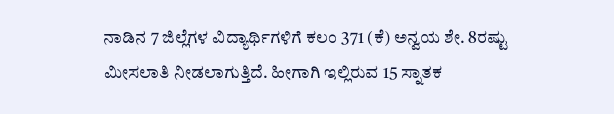ನಾಡಿನ 7 ಜಿಲ್ಲೆಗಳ ವಿದ್ಯಾರ್ಥಿಗಳಿಗೆ ಕಲಂ 371 (ಕೆ) ಅನ್ವಯ ಶೇ. 8ರಷ್ಟು ಮೀಸಲಾತಿ ನೀಡಲಾಗುತ್ತಿದೆ. ಹೀಗಾಗಿ ಇಲ್ಲಿರುವ 15 ಸ್ನಾತಕ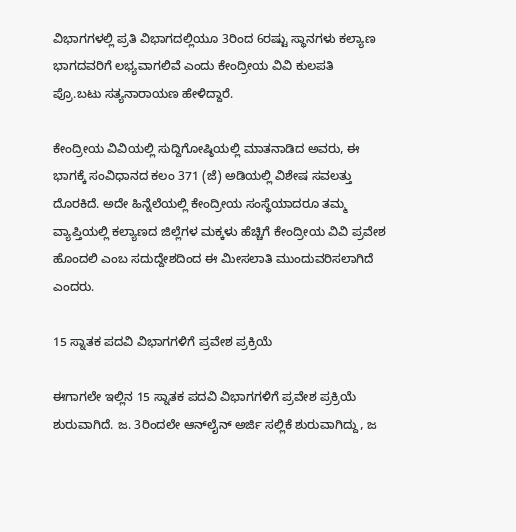ವಿಭಾಗಗಳಲ್ಲಿ ಪ್ರತಿ ವಿಭಾಗದಲ್ಲಿಯೂ 3ರಿಂದ 6ರಷ್ಟು ಸ್ಥಾನಗಳು ಕಲ್ಯಾಣ ಭಾಗದವರಿಗೆ ಲಭ್ಯವಾಗಲಿವೆ ಎಂದು ಕೇಂದ್ರೀಯ ವಿವಿ ಕುಲಪತಿ ಪ್ರೊ.ಬಟು ಸತ್ಯನಾರಾಯಣ ಹೇಳಿದ್ದಾರೆ.

ಕೇಂದ್ರೀಯ ವಿವಿಯಲ್ಲಿ ಸುದ್ದಿಗೋಷ್ಠಿಯಲ್ಲಿ ಮಾತನಾಡಿದ ಅವರು, ಈ ಭಾಗಕ್ಕೆ ಸಂವಿಧಾನದ ಕಲಂ 371 (ಜೆ) ಅಡಿಯಲ್ಲಿ ವಿಶೇಷ ಸವಲತ್ತು ದೊರಕಿದೆ. ಅದೇ ಹಿನ್ನೆಲೆಯಲ್ಲಿ ಕೇಂದ್ರೀಯ ಸಂಸ್ಥೆಯಾದರೂ ತಮ್ಮ ವ್ಯಾಪ್ತಿಯಲ್ಲಿ ಕಲ್ಯಾಣದ ಜಿಲ್ಲೆಗಳ ಮಕ್ಕಳು ಹೆಚ್ಚಿಗೆ ಕೇಂದ್ರೀಯ ವಿವಿ ಪ್ರವೇಶ ಹೊಂದಲಿ ಎಂಬ ಸದುದ್ದೇಶದಿಂದ ಈ ಮೀಸಲಾತಿ ಮುಂದುವರಿಸಲಾಗಿದೆ ಎಂದರು.

15 ಸ್ನಾತಕ ಪದವಿ ವಿಭಾಗಗಳಿಗೆ ಪ್ರವೇಶ ಪ್ರಕ್ರಿಯೆ

ಈಗಾಗಲೇ ಇಲ್ಲಿನ 15 ಸ್ನಾತಕ ಪದವಿ ವಿಭಾಗಗಳಿಗೆ ಪ್ರವೇಶ ಪ್ರಕ್ರಿಯೆ ಶುರುವಾಗಿದೆ. ಜ. 3ರಿಂದಲೇ ಆನ್‌ಲೈನ್‌ ಅರ್ಜಿ ಸಲ್ಲಿಕೆ ಶುರುವಾಗಿದ್ದು, ಜ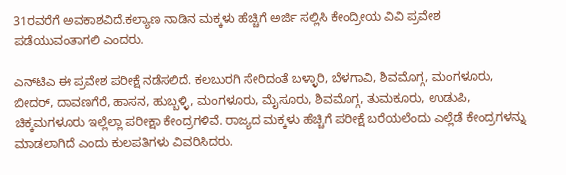31ರವರೆಗೆ ಅವಕಾಶವಿದೆ.ಕಲ್ಯಾಣ ನಾಡಿನ ಮಕ್ಕಳು ಹೆಚ್ಚಿಗೆ ಅರ್ಜಿ ಸಲ್ಲಿಸಿ ಕೇಂದ್ರೀಯ ವಿವಿ ಪ್ರವೇಶ ಪಡೆಯುವಂತಾಗಲಿ ಎಂದರು.

ಎನ್‌ಟಿಎ ಈ ಪ್ರವೇಶ ಪರೀಕ್ಷೆ ನಡೆಸಲಿದೆ. ಕಲಬುರಗಿ ಸೇರಿದಂತೆ ಬಳ್ಳಾರಿ, ಬೆಳಗಾವಿ, ಶಿವಮೊಗ್ಗ, ಮಂಗಳೂರು, ಬೀದರ್‌, ದಾವಣಗೆರೆ, ಹಾಸನ, ಹುಬ್ಬಳ್ಳಿ, ಮಂಗಳೂರು, ಮೈಸೂರು, ಶಿವಮೊಗ್ಗ, ತುಮಕೂರು, ಉಡುಪಿ, ಚಿಕ್ಕಮಗಳೂರು ಇಲ್ಲೆಲ್ಲಾ ಪರೀಕ್ಷಾ ಕೇಂದ್ರಗಳಿವೆ. ರಾಜ್ಯದ ಮಕ್ಕಳು ಹೆಚ್ಚಿಗೆ ಪರೀಕ್ಷೆ ಬರೆಯಲೆಂದು ಎಲ್ಲೆಡೆ ಕೇಂದ್ರಗಳನ್ನು ಮಾಡಲಾಗಿದೆ ಎಂದು ಕುಲಪತಿಗಳು ವಿವರಿಸಿದರು.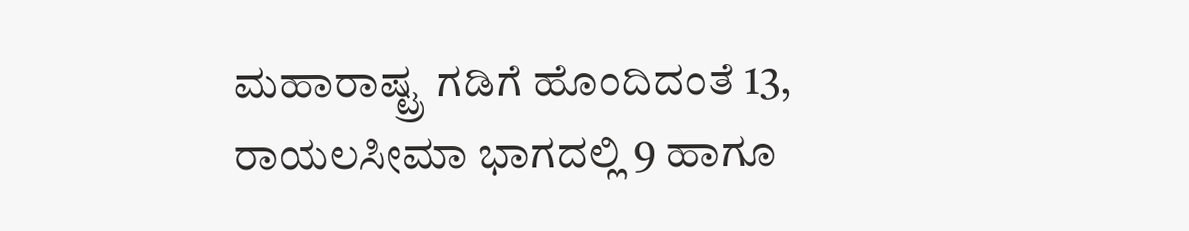ಮಹಾರಾಷ್ಟ್ರ ಗಡಿಗೆ ಹೊಂದಿದಂತೆ 13, ರಾಯಲಸೀಮಾ ಭಾಗದಲ್ಲಿ 9 ಹಾಗೂ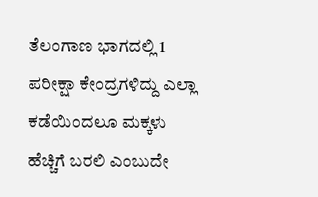ತೆಲಂಗಾಣ ಭಾಗದಲ್ಲಿ 1 ಪರೀಕ್ಷಾ ಕೇಂದ್ರಗಳಿದ್ದು ಎಲ್ಲಾ ಕಡೆಯಿಂದಲೂ ಮಕ್ಕಳು ಹೆಚ್ಚಿಗೆ ಬರಲಿ ಎಂಬುದೇ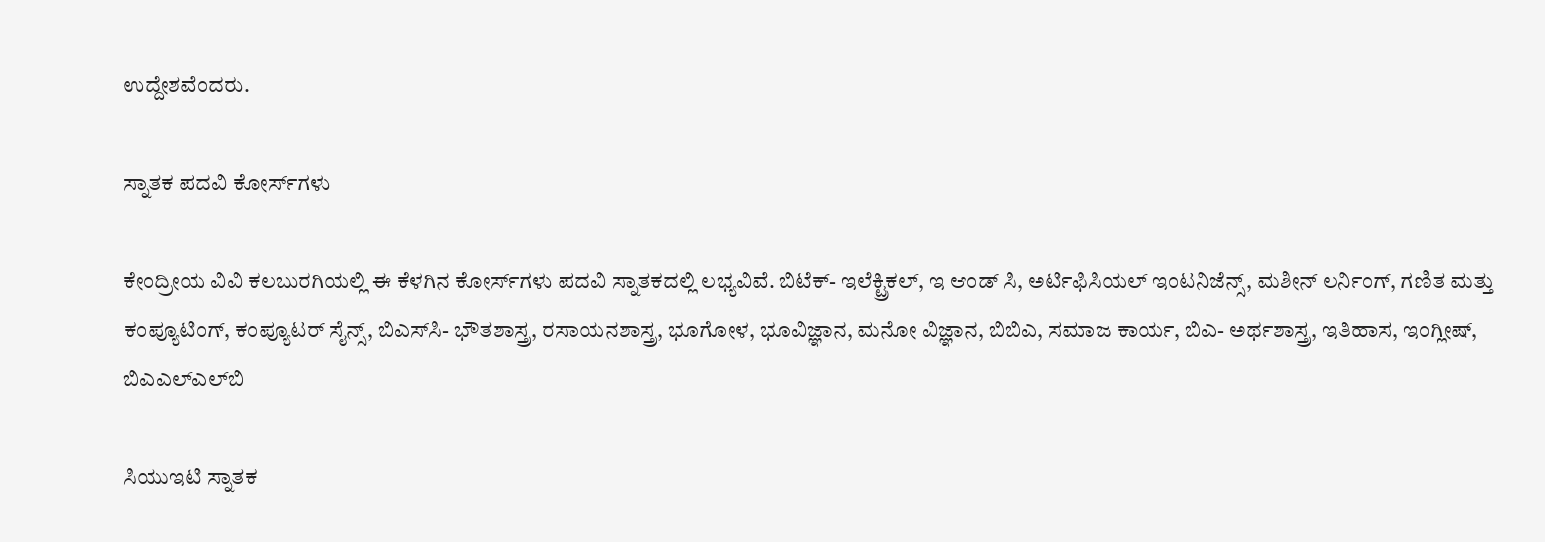ಉದ್ದೇಶವೆಂದರು.

ಸ್ನಾತಕ ಪದವಿ ಕೋರ್ಸ್‌ಗಳು

ಕೇಂದ್ರೀಯ ವಿವಿ ಕಲಬುರಗಿಯಲ್ಲಿ ಈ ಕೆಳಗಿನ ಕೋರ್ಸ್‌ಗಳು ಪದವಿ ಸ್ನಾತಕದಲ್ಲಿ ಲಭ್ಯವಿವೆ. ಬಿಟೆಕ್‌- ಇಲೆಕ್ಟ್ರಿಕಲ್‌, ಇ ಆಂಡ್‌ ಸಿ, ಅರ್ಟಿಫಿಸಿಯಲ್‌ ಇಂಟನಿಜೆನ್ಸ್‌, ಮಶೀನ್‌ ಲರ್ನಿಂಗ್‌, ಗಣಿತ ಮತ್ತು ಕಂಪ್ಯೂಟಿಂಗ್‌, ಕಂಪ್ಯೂಟರ್‌ ಸೈನ್ಸ್‌, ಬಿಎಸ್‌ಸಿ- ಭೌತಶಾಸ್ತ್ರ, ರಸಾಯನಶಾಸ್ತ್ರ, ಭೂಗೋಳ, ಭೂವಿಜ್ಞಾನ, ಮನೋ ವಿಜ್ಞಾನ, ಬಿಬಿಎ, ಸಮಾಜ ಕಾರ್ಯ, ಬಿಎ- ಅರ್ಥಶಾಸ್ತ್ರ, ಇತಿಹಾಸ, ಇಂಗ್ಲೀಷ್‌, ಬಿಎಎಲ್‌ಎಲ್‌ಬಿ

ಸಿಯುಇಟಿ ಸ್ನಾತಕ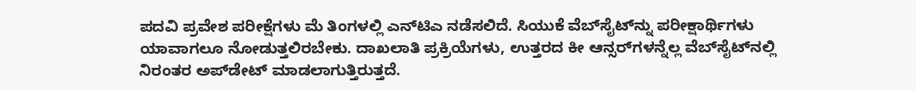ಪದವಿ ಪ್ರವೇಶ ಪರೀಕ್ಷೆಗಳು ಮೆ ತಿಂಗಳಲ್ಲಿ ಎನ್‌ಟಿಎ ನಡೆಸಲಿದೆ. ಸಿಯುಕೆ ವೆಬ್‌ಸೈಟ್‌ನ್ನು ಪರೀಕ್ಷಾರ್ಥಿಗಳು ಯಾವಾಗಲೂ ನೋಡುತ್ತಲಿರಬೇಕು. ದಾಖಲಾತಿ ಪ್ರಕ್ರಿಯೆಗಳು, ಉತ್ತರದ ಕೀ ಆನ್ಸರ್‌ಗಳನ್ನೆಲ್ಲ ವೆಬ್‌ಸೈಟ್‌ನಲ್ಲಿ ನಿರಂತರ ಅಪ್‌ಡೇಟ್‌ ಮಾಡಲಾಗುತ್ತಿರುತ್ತದೆ.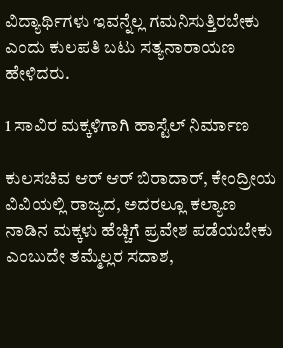ವಿದ್ಯಾರ್ಥಿಗಳು ಇವನ್ನೆಲ್ಲ ಗಮನಿಸುತ್ತಿರಬೇಕು ಎಂದು ಕುಲಪತಿ ಬಟು ಸತ್ಯನಾರಾಯಣ ಹೇಳಿದರು.

1 ಸಾವಿರ ಮಕ್ಕಳಿಗಾಗಿ ಹಾಸ್ಟೆಲ್‌ ನಿರ್ಮಾಣ

ಕುಲಸಚಿವ ಆರ್‌ ಆರ್‌ ಬಿರಾದಾರ್‌, ಕೇಂದ್ರೀಯ ವಿವಿಯಲ್ಲಿ ರಾಜ್ಯದ, ಅದರಲ್ಲೂ ಕಲ್ಯಾಣ ನಾಡಿನ ಮಕ್ಕಳು ಹೆಚ್ಚಿಗೆ ಪ್ರವೇಶ ಪಡೆಯಬೇಕು ಎಂಬುದೇ ತಮ್ಮೆಲ್ಲರ ಸದಾಶ,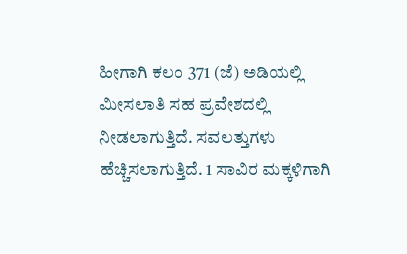ಹೀಗಾಗಿ ಕಲಂ 371 (ಜೆ) ಅಡಿಯಲ್ಲಿ ಮೀಸಲಾತಿ ಸಹ ಪ್ರವೇಶದಲ್ಲಿ ನೀಡಲಾಗುತ್ತಿದೆ. ಸವಲತ್ತುಗಳು ಹೆಚ್ಚಿಸಲಾಗುತ್ತಿದೆ. 1 ಸಾವಿರ ಮಕ್ಕಳಿಗಾಗಿ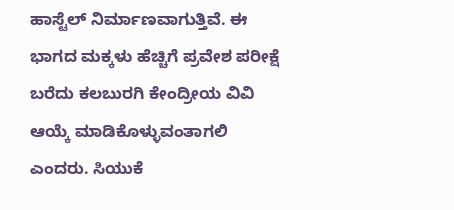ಹಾಸ್ಟೆಲ್‌ ನಿರ್ಮಾಣವಾಗುತ್ತಿವೆ. ಈ ಭಾಗದ ಮಕ್ಕಳು ಹೆಚ್ಚಿಗೆ ಪ್ರವೇಶ ಪರೀಕ್ಷೆ ಬರೆದು ಕಲಬುರಗಿ ಕೇಂದ್ರೀಯ ವಿವಿ ಆಯ್ಕೆ ಮಾಡಿಕೊಳ್ಳುವಂತಾಗಲಿ ಎಂದರು. ಸಿಯುಕೆ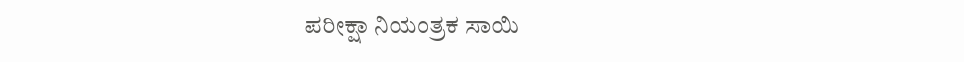ಪರೀಕ್ಷಾ ನಿಯಂತ್ರಕ ಸಾಯಿ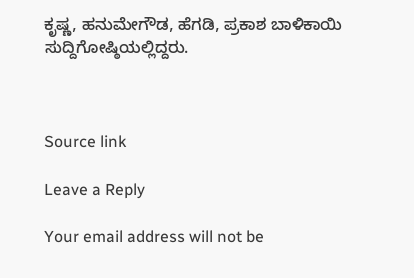ಕೃಷ್ಣ, ಹನುಮೇಗೌಡ, ಹೆಗಡಿ, ಪ್ರಕಾಶ ಬಾಳಿಕಾಯಿ ಸುದ್ದಿಗೋಷ್ಠಿಯಲ್ಲಿದ್ದರು.



Source link

Leave a Reply

Your email address will not be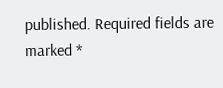published. Required fields are marked *